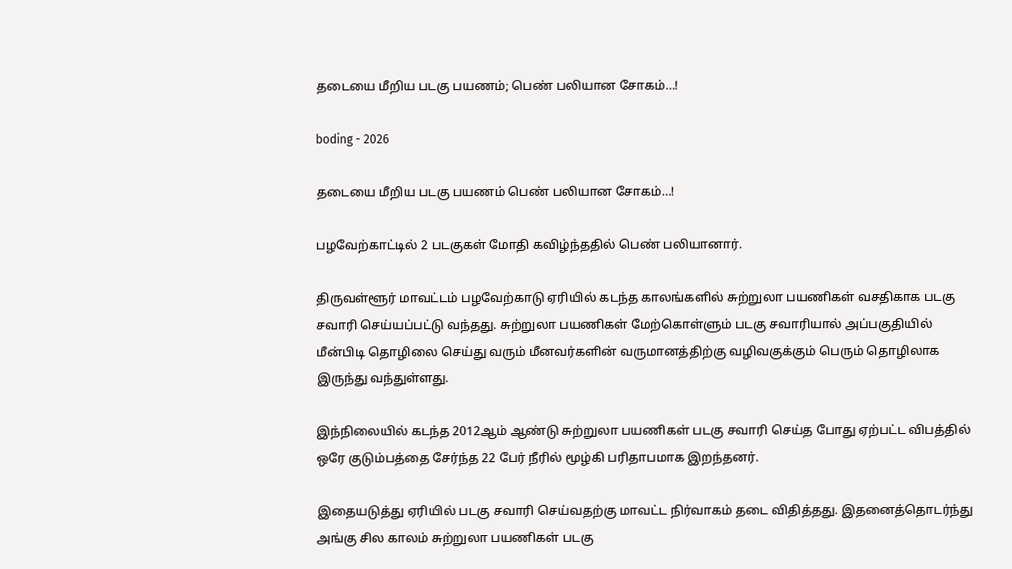தடையை மீறிய படகு பயணம்; பெண் பலியான சோகம்…!

boding - 2026

தடையை மீறிய படகு பயணம் பெண் பலியான சோகம்…!

பழவேற்காட்டில் 2 படகுகள் மோதி கவிழ்ந்ததில் பெண் பலியானார்.

திருவள்ளூர் மாவட்டம் பழவேற்காடு ஏரியில் கடந்த காலங்களில் சுற்றுலா பயணிகள் வசதிகாக படகு சவாரி செய்யப்பட்டு வந்தது. சுற்றுலா பயணிகள் மேற்கொள்ளும் படகு சவாரியால் அப்பகுதியில் மீன்பிடி தொழிலை செய்து வரும் மீனவர்களின் வருமானத்திற்கு வழிவகுக்கும் பெரும் தொழிலாக இருந்து வந்துள்ளது.

இந்நிலையில் கடந்த 2012ஆம் ஆண்டு சுற்றுலா பயணிகள் படகு சவாரி செய்த போது ஏற்பட்ட விபத்தில் ஒரே குடும்பத்தை சேர்ந்த 22 பேர் நீரில் மூழ்கி பரிதாபமாக இறந்தனர்.

இதையடுத்து ஏரியில் படகு சவாரி செய்வதற்கு மாவட்ட நிர்வாகம் தடை விதித்தது. இதனைத்தொடர்ந்து அங்கு சில காலம் சுற்றுலா பயணிகள் படகு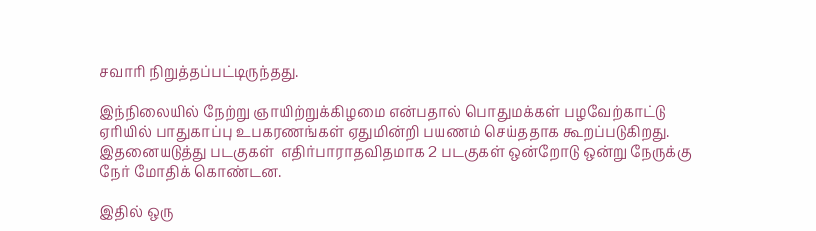சவாரி நிறுத்தப்பட்டிருந்தது.

இந்நிலையில் நேற்று ஞாயிற்றுக்கிழமை என்பதால் பொதுமக்கள் பழவேற்காட்டு ஏரியில் பாதுகாப்பு உபகரணங்கள் ஏதுமின்றி பயணம் செய்ததாக கூறப்படுகிறது. இதனையடுத்து படகுகள்  எதிர்பாராதவிதமாக 2 படகுகள் ஒன்றோடு ஒன்று நேருக்கு நேர் மோதிக் கொண்டன.

இதில் ஒரு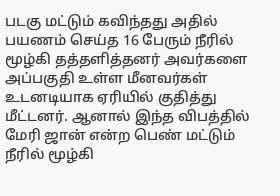படகு மட்டும் கவிந்தது அதில் பயணம் செய்த 16 பேரும் நீரில் மூழ்கி தத்தளித்தனர் அவர்களை அப்பகுதி உள்ள மீனவர்கள் உடனடியாக ஏரியில் குதித்து மீட்டனர். ஆனால் இந்த விபத்தில் மேரி ஜான் என்ற பெண் மட்டும் நீரில் மூழ்கி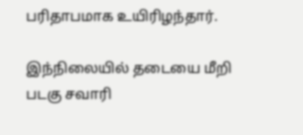பரிதாபமாக உயிரிழந்தார்.

இந்நிலையில் தடையை மீறி படகு சவாரி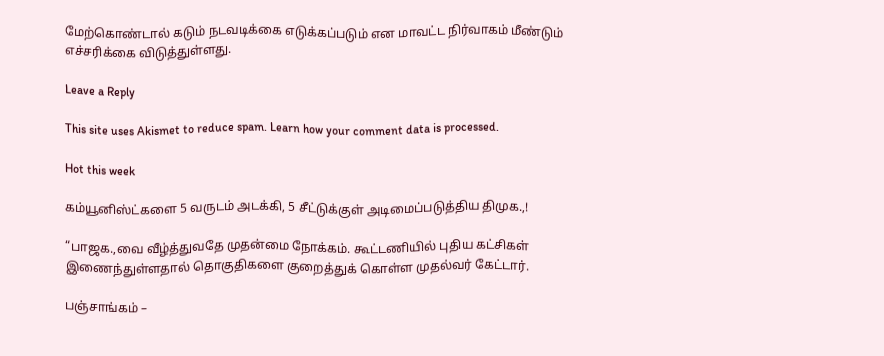மேற்கொண்டால் கடும் நடவடிக்கை எடுக்கப்படும் என மாவட்ட நிர்வாகம் மீண்டும் எச்சரிக்கை விடுத்துள்ளது.

Leave a Reply

This site uses Akismet to reduce spam. Learn how your comment data is processed.

Hot this week

கம்யூனிஸ்ட்களை 5 வருடம் அடக்கி, 5 சீட்டுக்குள் அடிமைப்படுத்திய திமுக.,!

“பாஜக.,வை வீழ்த்துவதே முதன்மை நோக்கம். கூட்டணியில் புதிய கட்சிகள் இணைந்துள்ளதால் தொகுதிகளை குறைத்துக் கொள்ள முதல்வர் கேட்டார்.

பஞ்சாங்கம் –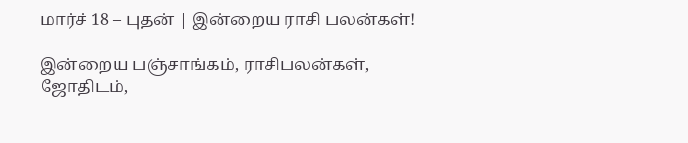மார்ச் 18 – புதன் | இன்றைய ராசி பலன்கள்!

இன்றைய பஞ்சாங்கம், ராசிபலன்கள், ஜோதிடம்,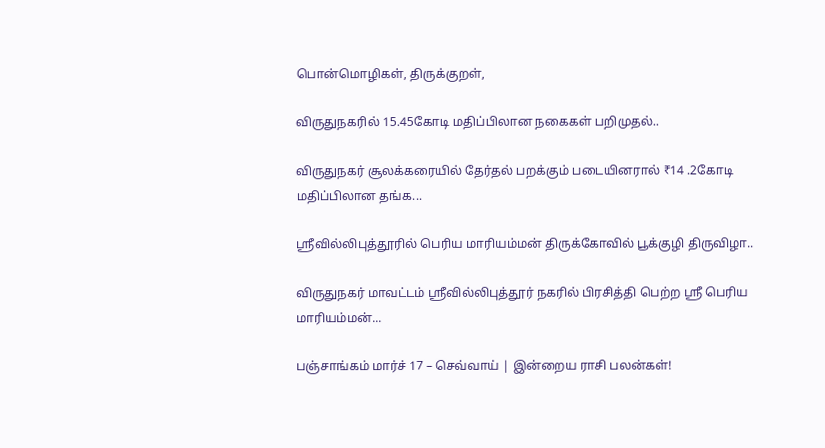பொன்மொழிகள், திருக்குறள்,

விருதுநகரில் 15.45கோடி மதிப்பிலான நகைகள் பறிமுதல்..

விருதுநகர் சூலக்கரையில் தேர்தல் பறக்கும் படையினரால் ₹14 .2கோடி மதிப்பிலான தங்க...

ஸ்ரீவில்லிபுத்தூரில் பெரிய மாரியம்மன் திருக்கோவில் பூக்குழி திருவிழா..

விருதுநகர் மாவட்டம் ஸ்ரீவில்லிபுத்தூர் நகரில் பிரசித்தி பெற்ற ஸ்ரீ பெரிய மாரியம்மன்...

பஞ்சாங்கம் மார்ச் 17 – செவ்வாய் | இன்றைய ராசி பலன்கள்!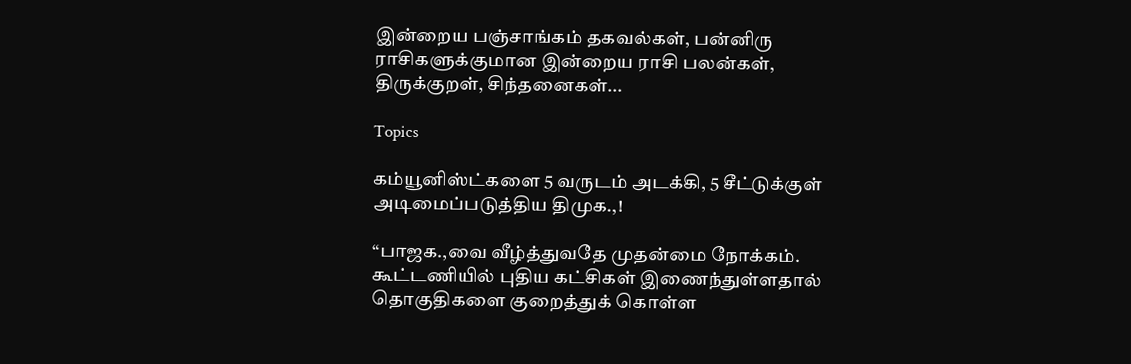இன்றைய பஞ்சாங்கம் தகவல்கள், பன்னிரு ராசிகளுக்குமான இன்றைய ராசி பலன்கள், திருக்குறள், சிந்தனைகள்...

Topics

கம்யூனிஸ்ட்களை 5 வருடம் அடக்கி, 5 சீட்டுக்குள் அடிமைப்படுத்திய திமுக.,!

“பாஜக.,வை வீழ்த்துவதே முதன்மை நோக்கம். கூட்டணியில் புதிய கட்சிகள் இணைந்துள்ளதால் தொகுதிகளை குறைத்துக் கொள்ள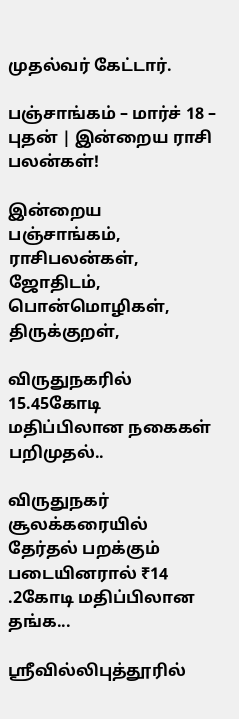முதல்வர் கேட்டார்.

பஞ்சாங்கம் – மார்ச் 18 – புதன் | இன்றைய ராசி பலன்கள்!

இன்றைய பஞ்சாங்கம், ராசிபலன்கள், ஜோதிடம், பொன்மொழிகள், திருக்குறள்,

விருதுநகரில் 15.45கோடி மதிப்பிலான நகைகள் பறிமுதல்..

விருதுநகர் சூலக்கரையில் தேர்தல் பறக்கும் படையினரால் ₹14 .2கோடி மதிப்பிலான தங்க...

ஸ்ரீவில்லிபுத்தூரில்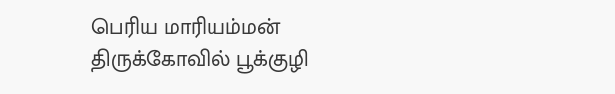பெரிய மாரியம்மன் திருக்கோவில் பூக்குழி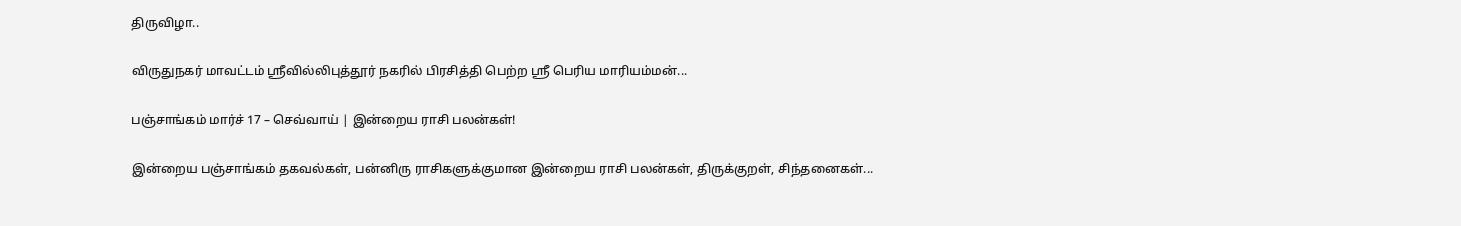திருவிழா..

விருதுநகர் மாவட்டம் ஸ்ரீவில்லிபுத்தூர் நகரில் பிரசித்தி பெற்ற ஸ்ரீ பெரிய மாரியம்மன்...

பஞ்சாங்கம் மார்ச் 17 – செவ்வாய் | இன்றைய ராசி பலன்கள்!

இன்றைய பஞ்சாங்கம் தகவல்கள், பன்னிரு ராசிகளுக்குமான இன்றைய ராசி பலன்கள், திருக்குறள், சிந்தனைகள்...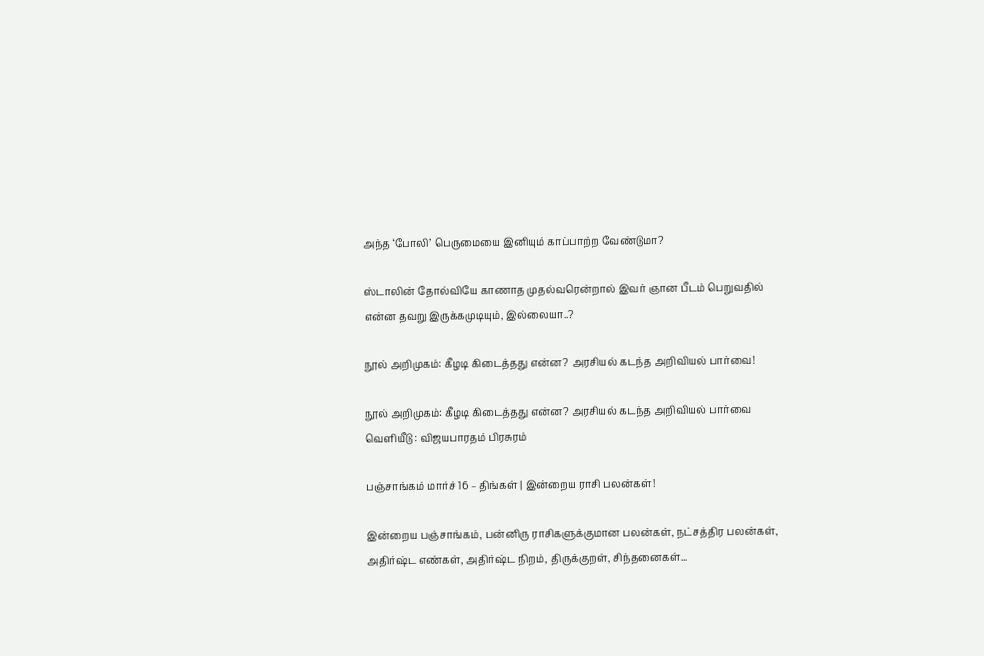அந்த ‘போலி’ பெருமையை இனியும் காப்பாற்ற வேண்டுமா?

ஸ்டாலின் தோல்வியே காணாத முதல்வரென்றால் இவர் ஞான பீடம் பெறுவதில் என்ன தவறு இருக்கமுடியும், இல்லையா..?

நூல் அறிமுகம்: கீழடி கிடைத்தது என்ன? அரசியல் கடந்த அறிவியல் பார்வை!

நூல் அறிமுகம்: கீழடி கிடைத்தது என்ன? அரசியல் கடந்த அறிவியல் பார்வை வெளியீடு : விஜயபாரதம் பிரசுரம்

பஞ்சாங்கம் மார்ச் 16 – திங்கள் | இன்றைய ராசி பலன்கள்!

இன்றைய பஞ்சாங்கம், பன்னிரு ராசிகளுக்குமான பலன்கள், நட்சத்திர பலன்கள், அதிர்ஷ்ட எண்கள், அதிர்ஷ்ட நிறம், திருக்குறள், சிந்தனைகள்...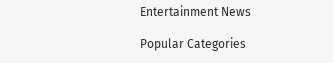Entertainment News

Popular Categories